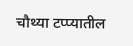चौथ्या टप्प्यातील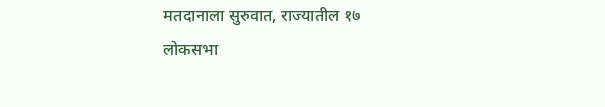मतदानाला सुरुवात, राज्यातील १७ लोकसभा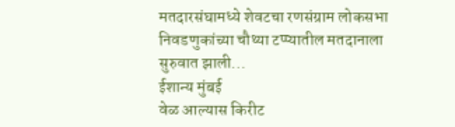मतदारसंघामध्ये शेवटचा रणसंग्राम लोकसभा निवडणुकांच्या चौथ्या टप्प्यातील मतदानाला सुरुवात झाली...
ईशान्य मुंबई
वेळ आल्यास किरीट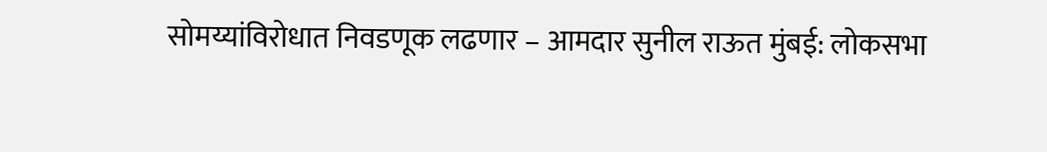सोमय्यांविरोधात निवडणूक लढणार – आमदार सुनील राऊत मुंबई: लोकसभा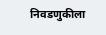निवडणुकीला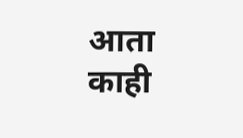आता काही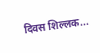दिवस शिल्लक...